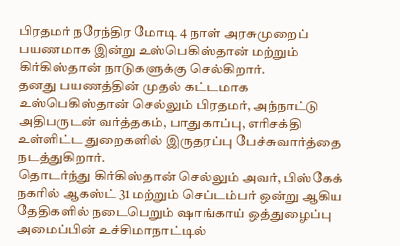பிரதமர் நரேந்திர மோடி 4 நாள் அரசுமுறைப் பயணமாக இன்று உஸ்பெகிஸ்தான் மற்றும் கிர்கிஸ்தான் நாடுகளுக்கு செல்கிறார்.
தனது பயணத்தின் முதல் கட்டமாக உஸ்பெகிஸ்தான் செல்லும் பிரதமர், அந்நாட்டு அதிபருடன் வர்த்தகம், பாதுகாப்பு, எரிசக்தி உள்ளிட்ட துறைகளில் இருதரப்பு பேச்சுவார்த்தை நடத்துகிறார்.
தொடர்ந்து கிர்கிஸ்தான் செல்லும் அவர், பிஸ்கேக் நகரில் ஆகஸ்ட் 31 மற்றும் செப்டம்பர் ஒன்று ஆகிய தேதிகளில் நடைபெறும் ஷாங்காய் ஒத்துழைப்பு அமைப்பின் உச்சிமாநாட்டில்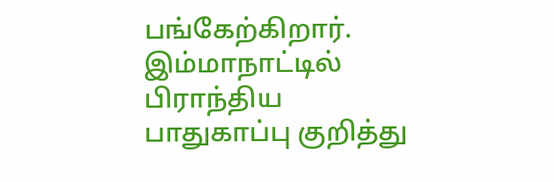பங்கேற்கிறார். இம்மாநாட்டில் பிராந்திய பாதுகாப்பு குறித்து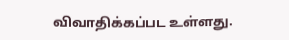விவாதிக்கப்பட உள்ளது.